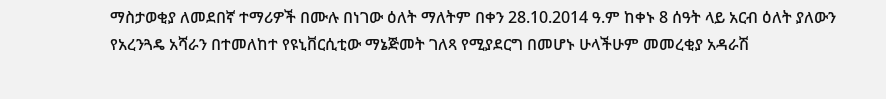ማስታወቂያ ለመደበኛ ተማሪዎች በሙሉ በነገው ዕለት ማለትም በቀን 28.10.2014 ዓ.ም ከቀኑ 8 ሰዓት ላይ አርብ ዕለት ያለውን የአረንጓዴ አሻራን በተመለከተ የዩኒቨርሲቲው ማኔጅመት ገለጻ የሚያደርግ በመሆኑ ሁላችሁም መመረቂያ አዳራሽ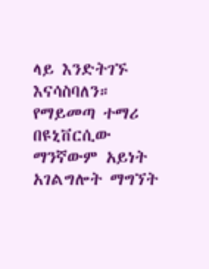ላይ እንድትገኙ እናሳስባለን። የማይመጣ ተማሪ በዩኒቨርሲው ማንኛውም አይነት አገልግሎት ማግኘት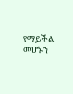የማይችል መሆኑን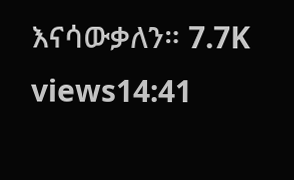እናሳውቃለን። 7.7K views14:41